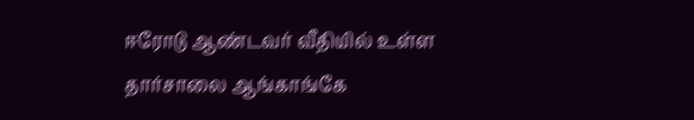ஈரோடு ஆண்டவர் வீதியில் உள்ள தார்சாலை ஆங்காங்கே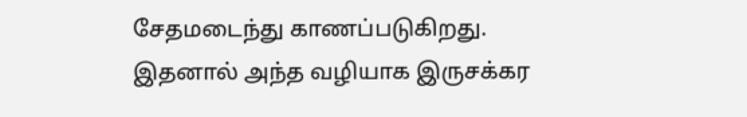சேதமடைந்து காணப்படுகிறது. இதனால் அந்த வழியாக இருசக்கர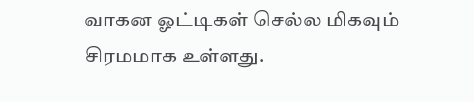வாகன ஓட்டிகள் செல்ல மிகவும் சிரமமாக உள்ளது.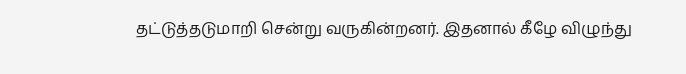தட்டுத்தடுமாறி சென்று வருகின்றனர். இதனால் கீழே விழுந்து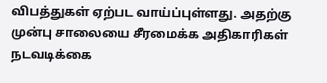விபத்துகள் ஏற்பட வாய்ப்புள்ளது. அதற்கு முன்பு சாலையை சீரமைக்க அதிகாரிகள் நடவடிக்கை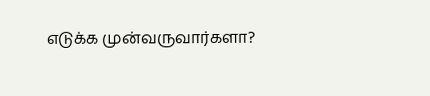எடுக்க முன்வருவார்களா?